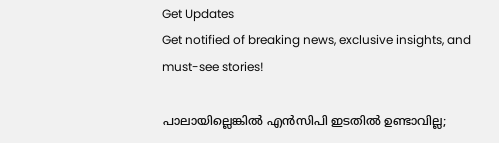Get Updates
Get notified of breaking news, exclusive insights, and must-see stories!

പാലായില്ലെങ്കില്‍ എന്‍സിപി ഇടതില്‍ ഉണ്ടാവില്ല;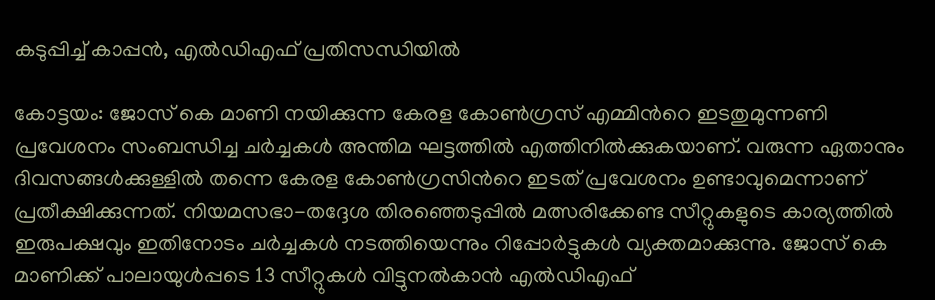കടുപ്പിച്ച് കാപ്പന്‍, എല്‍ഡിഎഫ് പ്രതിസന്ധിയില്‍

കോട്ടയം: ജോസ് കെ മാണി നയിക്കുന്ന കേരള കോണ്‍ഗ്രസ് എമ്മിന്‍റെ ഇടതുമുന്നണി പ്രവേശനം സംബന്ധിച്ച ചര്‍ച്ചകള്‍ അന്തിമ ഘട്ടത്തില്‍ എത്തിനില്‍ക്കുകയാണ്. വരുന്ന ഏതാനും ദിവസങ്ങള്‍ക്കുള്ളില്‍ തന്നെ കേരള കോണ്‍ഗ്രസിന്‍റെ ഇടത് പ്രവേശനം ഉണ്ടാവുമെന്നാണ് പ്രതീക്ഷിക്കുന്നത്. നിയമസഭാ-തദ്ദേശ തിര‍ഞ്ഞെടുപ്പില്‍ മത്സരിക്കേണ്ട സീറ്റുകളുടെ കാര്യത്തില്‍ ഇരുപക്ഷവും ഇതിനോടം ചര്‍ച്ചകള്‍ നടത്തിയെന്നും റിപ്പോര്‍ട്ടുകള്‍ വ്യക്തമാക്കുന്നു. ജോസ് കെ മാണിക്ക് പാലായുള്‍പ്പടെ 13 സീറ്റുകള്‍ വിട്ടുനല്‍കാന്‍ എല്‍ഡിഎഫ്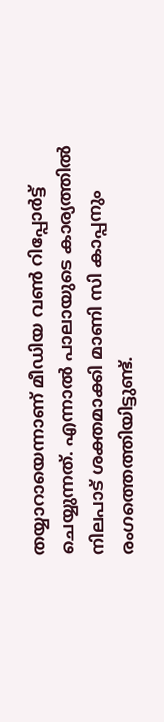തയ്യാറായെന്നാണ് മീഡിയ വണ്‍ റിപ്പോര്‍ട്ട് ചെയ്യുന്നത്. എന്നാല്‍ പാലായുടെ കാര്യത്തില്‍ നിലപാട് ശക്തമാക്കി മാണി സി കാപ്പനും രംഗത്തെത്തിയിട്ടുണ്ട്.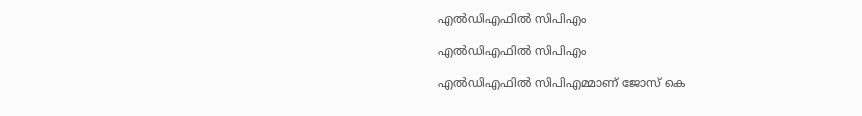എല്‍ഡിഎഫില്‍ സിപിഎം

എല്‍ഡിഎഫില്‍ സിപിഎം

എല്‍ഡിഎഫില്‍ സിപിഎമ്മാണ് ജോസ് കെ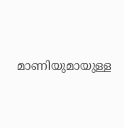മാണിയുമായുള്ള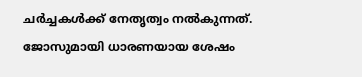ചര്‍ച്ചകള്‍ക്ക് നേതൃത്വം നല്‍കുന്നത്. ജോസുമായി ധാരണയായ ശേഷം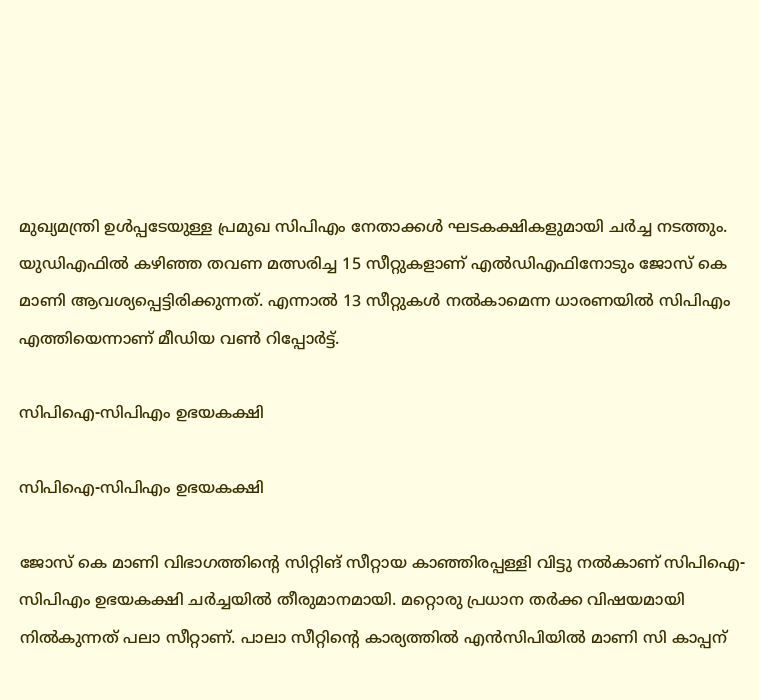മുഖ്യമന്ത്രി ഉള്‍പ്പടേയുള്ള പ്രമുഖ സിപിഎം നേതാക്കള്‍ ഘടകക്ഷികളുമായി ചര്‍ച്ച നടത്തും. യുഡിഎഫില്‍ കഴിഞ്ഞ തവണ മത്സരിച്ച 15 സീറ്റുകളാണ് എല്‍ഡിഎഫിനോടും ജോസ് കെ മാണി ആവശ്യപ്പെട്ടിരിക്കുന്നത്. എന്നാല്‍ 13 സീറ്റുകള്‍ നല്‍കാമെന്ന ധാരണയില്‍ സിപിഎം എത്തിയെന്നാണ് മീഡിയ വണ്‍ റിപ്പോര്‍ട്ട്.

സിപിഐ-സിപിഎം ഉഭയകക്ഷി

സിപിഐ-സിപിഎം ഉഭയകക്ഷി

ജോസ് കെ മാണി വിഭാഗത്തിന്‍റെ സിറ്റിങ് സീറ്റായ കാഞ്ഞിരപ്പള്ളി വിട്ടു നല്‍കാണ് സിപിഐ-സിപിഎം ഉഭയകക്ഷി ചര്‍ച്ചയില്‍ തീരുമാനമായി. മറ്റൊരു പ്രധാന തര്‍ക്ക വിഷയമായി നില്‍കുന്നത് പലാ സീറ്റാണ്. പാലാ സീറ്റിന്‍റെ കാര്യത്തില്‍ എന്‍സിപിയില്‍ മാണി സി കാപ്പന്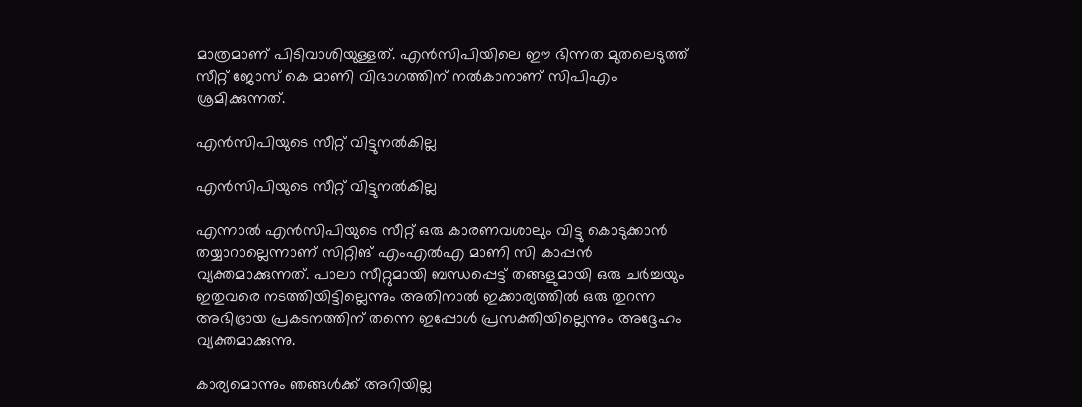മാത്രമാണ് പിടിവാശിയുള്ളത്. എന്‍സിപിയിലെ ഈ ഭിന്നത മുതലെടുത്ത് സീറ്റ് ജോസ് കെ മാണി വിഭാഗത്തിന് നല്‍കാനാണ് സിപിഎം ശ്രമിക്കുന്നത്.

എന്‍സിപിയുടെ സീറ്റ് വിട്ടുനല്‍കില്ല

എന്‍സിപിയുടെ സീറ്റ് വിട്ടുനല്‍കില്ല

എന്നാല്‍ എന്‍സിപിയുടെ സീറ്റ് ഒരു കാരണവശാലും വിട്ടു കൊടുക്കാന്‍ തയ്യാറാല്ലെന്നാണ് സിറ്റിങ് എംഎല്‍എ മാണി സി കാപ്പന്‍ വ്യക്തമാക്കുന്നത്. പാലാ സീറ്റുമായി ബന്ധപ്പെട്ട് തങ്ങളുമായി ഒരു ചര്‍ച്ചയും ഇതുവരെ നടത്തിയിട്ടില്ലെന്നും അതിനാല്‍ ഇക്കാര്യത്തില്‍ ഒരു തുറന്ന അഭിഭ്രായ പ്രകടനത്തിന് തന്നെ ഇപ്പോള്‍ പ്രസക്തിയില്ലെന്നും അദ്ദേഹം വ്യക്തമാക്കുന്നു.

കാര്യമൊന്നും ഞങ്ങള്‍ക്ക് അറിയില്ല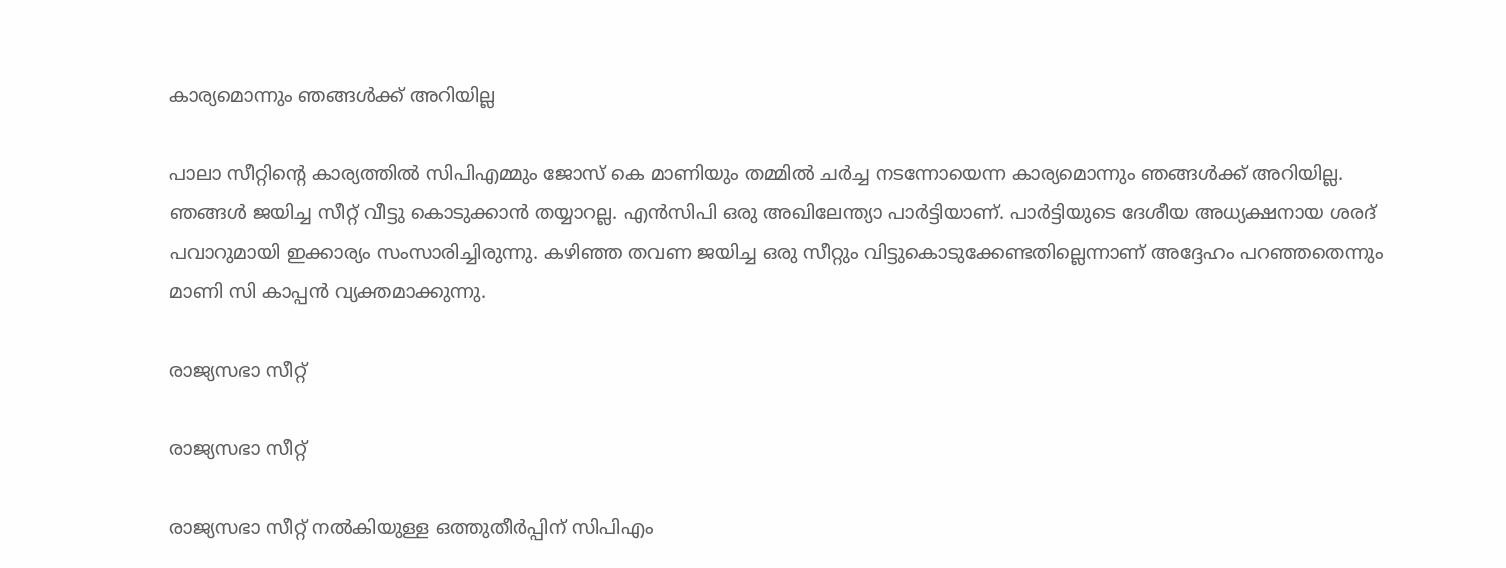കാര്യമൊന്നും ഞങ്ങള്‍ക്ക് അറിയില്ല

പാലാ സീറ്റിന്‍റെ കാര്യത്തില്‍ സിപിഎമ്മും ജോസ് കെ മാണിയും തമ്മില്‍ ചര്‍ച്ച നടന്നോയെന്ന കാര്യമൊന്നും ഞങ്ങള്‍ക്ക് അറിയില്ല. ഞങ്ങള്‍ ജയിച്ച സീറ്റ് വീട്ടു കൊടുക്കാന്‍ തയ്യാറല്ല. എന്‍സിപി ഒരു അഖിലേന്ത്യാ പാര്‍ട്ടിയാണ്. പാര്‍ട്ടിയുടെ ദേശീയ അധ്യക്ഷനായ ശരദ് പവാറുമായി ഇക്കാര്യം സംസാരിച്ചിരുന്നു. കഴിഞ്ഞ തവണ ജയിച്ച ഒരു സീറ്റും വിട്ടുകൊടുക്കേണ്ടതില്ലെന്നാണ് അദ്ദേഹം പറഞ്ഞതെന്നും മാണി സി കാപ്പന്‍ വ്യക്തമാക്കുന്നു.

രാജ്യസഭാ സീറ്റ്

രാജ്യസഭാ സീറ്റ്

രാജ്യസഭാ സീറ്റ് നല്‍കിയുള്ള ഒത്തുതീര്‍പ്പിന് സിപിഎം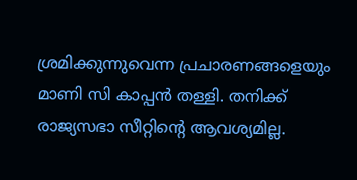ശ്രമിക്കുന്നുവെന്ന പ്രചാരണങ്ങളെയും മാണി സി കാപ്പന്‍ തള്ളി. തനിക്ക് രാജ്യസഭാ സീറ്റിന്‍റെ ആവശ്യമില്ല.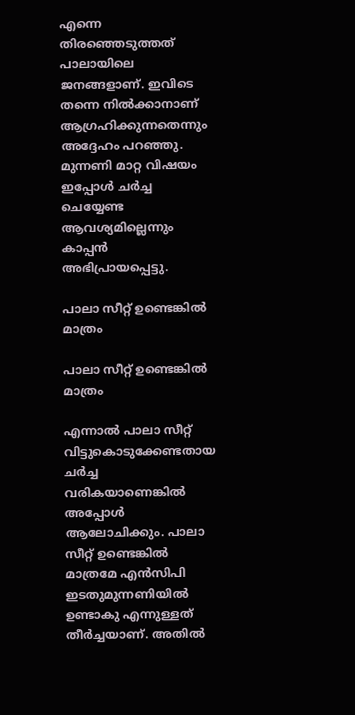എന്നെ തിരഞ്ഞെടുത്തത് പാലായിലെ ജനങ്ങളാണ്. ഇവിടെ തന്നെ നില്‍ക്കാനാണ് ആഗ്രഹിക്കുന്നതെന്നും അദ്ദേഹം പറഞ്ഞു. മുന്നണി മാറ്റ വിഷയം ഇപ്പോള്‍ ചര്‍ച്ച ചെയ്യേണ്ട ആവശ്യമില്ലെന്നും കാപ്പന്‍ അഭിപ്രായപ്പെട്ടു.

പാലാ സീറ്റ് ഉണ്ടെങ്കില്‍ മാത്രം

പാലാ സീറ്റ് ഉണ്ടെങ്കില്‍ മാത്രം

എന്നാല്‍ പാലാ സീറ്റ് വിട്ടുകൊടുക്കേണ്ടതായ ചര്‍ച്ച വരികയാണെങ്കില്‍ അപ്പോള്‍ ആലോചിക്കും. പാലാ സീറ്റ് ഉണ്ടെങ്കില്‍ മാത്രമേ എന്‍സിപി ഇടതുമുന്നണിയില്‍ ഉണ്ടാകു എന്നുള്ളത് തീര്‍ച്ചയാണ്. അതില്‍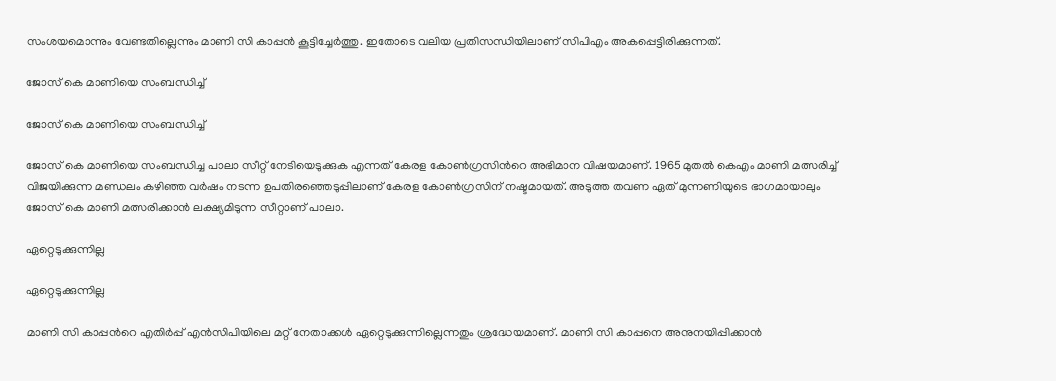സംശയമൊന്നും വേണ്ടതില്ലെന്നും മാണി സി കാപ്പന്‍ കൂട്ടിച്ചേര്‍ത്തു. ഇതോടെ വലിയ പ്രതിസന്ധിയിലാണ് സിപിഎം അകപ്പെട്ടിരിക്കുന്നത്.

ജോസ് കെ മാണിയെ സംബന്ധിച്ച്

ജോസ് കെ മാണിയെ സംബന്ധിച്ച്

ജോസ് കെ മാണിയെ സംബന്ധിച്ച പാലാ സീറ്റ് നേടിയെടുക്കുക എന്നത് കേരള കോണ്‍ഗ്രസിന്‍റെ അഭിമാന വിഷയമാണ്. 1965 മുതല്‍ കെഎം മാണി മത്സരിച്ച് വിജയിക്കുന്ന മണ്ഡലം കഴിഞ്ഞ വര്‍ഷം നടന്ന ഉപതിരഞ്ഞെടുപ്പിലാണ് കേരള കോണ്‍ഗ്രസിന് നഷ്ടമായത്. അടുത്ത തവണ ഏത് മുന്നണിയുടെ ഭാഗമായാലും ജോസ് കെ മാണി മത്സരിക്കാന്‍ ലക്ഷ്യമിടുന്ന സീറ്റാണ് പാലാ.

ഏറ്റെടുക്കുന്നില്ല

ഏറ്റെടുക്കുന്നില്ല

മാണി സി കാപ്പന്‍റെ എതിര്‍പ്പ് എന്‍സിപിയിലെ മറ്റ് നേതാക്കള്‍ ഏറ്റെടുക്കുന്നില്ലെന്നതും ശ്രദ്ധേയമാണ്. മാണി സി കാപ്പനെ അനുനയിപ്പിക്കാന്‍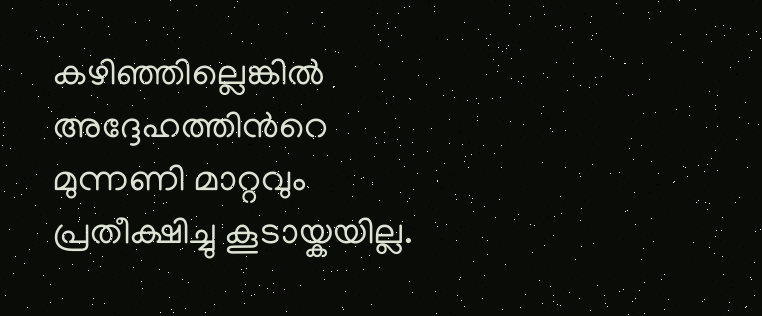കഴിഞ്ഞില്ലെങ്കില്‍ അദ്ദേഹത്തിന്‍റെ മുന്നണി മാറ്റവും പ്രതീക്ഷിച്ചു കൂടായ്കയില്ല.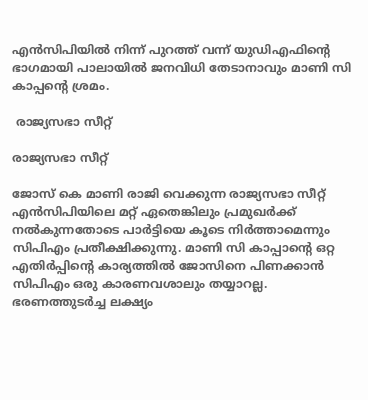എന്‍സിപിയില്‍ നിന്ന് പുറത്ത് വന്ന് യുഡിഎഫിന്‍റെ ഭാഗമായി പാലായില്‍ ജനവിധി തേടാനാവും മാണി സി കാപ്പന്‍റെ ശ്രമം.

 രാജ്യസഭാ സീറ്റ്

രാജ്യസഭാ സീറ്റ്

ജോസ് കെ മാണി രാജി വെക്കുന്ന രാജ്യസഭാ സീറ്റ് എന്‍സിപിയിലെ മറ്റ് ഏതെങ്കിലും പ്രമുഖര്‍ക്ക് നല്‍കുന്നതോടെ പാര്‍ട്ടിയെ കൂടെ നിര്‍ത്താമെന്നും സിപിഎം പ്രതീക്ഷിക്കുന്നു. മാണി സി കാപ്പാന്‍റെ ഒറ്റ എതിര്‍പ്പിന്‍റെ കാര്യത്തില്‍ ജോസിനെ പിണക്കാന്‍ സിപിഎം ഒരു കാരണവശാലും തയ്യാറല്ല. ഭരണത്തുടര്‍ച്ച ലക്ഷ്യം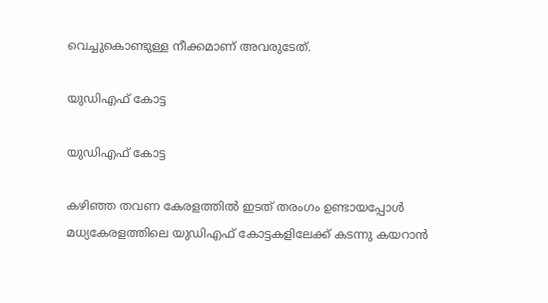വെച്ചുകൊണ്ടുള്ള നീക്കമാണ് അവരുടേത്.

യുഡിഎഫ് കോട്ട

യുഡിഎഫ് കോട്ട

കഴിഞ്ഞ തവണ കേരളത്തില്‍ ഇടത് തരംഗം ഉണ്ടായപ്പോള്‍ മധ്യകേരളത്തിലെ യുഡിഎഫ് കോട്ടകളിലേക്ക് കടന്നു കയറാന്‍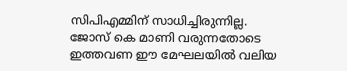സിപിഎമ്മിന് സാധിച്ചിരുന്നില്ല. ജോസ് കെ മാണി വരുന്നതോടെ ഇത്തവണ ഈ മേഘലയില്‍ വലിയ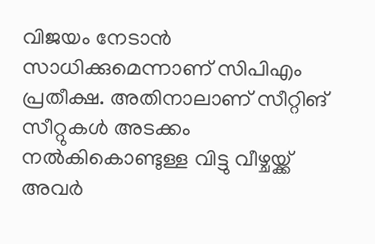വിജയം നേടാന്‍ സാധിക്കുമെന്നാണ് സിപിഎം പ്രതീക്ഷ. അതിനാലാണ് സീറ്റിങ് സീറ്റുകള്‍ അടക്കം നല്‍കികൊണ്ടുള്ള വിട്ടു വീഴ്ചയ്ക്ക് അവര്‍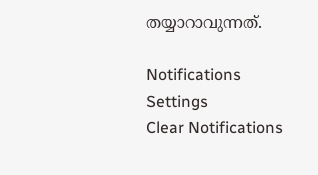തയ്യാറാവുന്നത്.

Notifications
Settings
Clear Notifications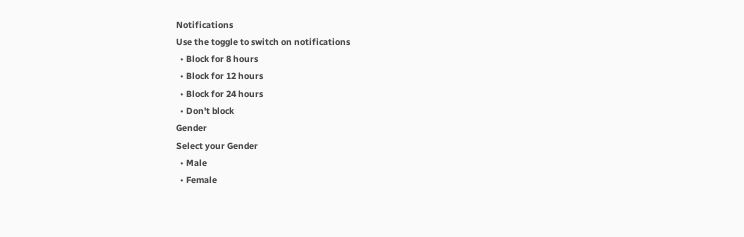Notifications
Use the toggle to switch on notifications
  • Block for 8 hours
  • Block for 12 hours
  • Block for 24 hours
  • Don't block
Gender
Select your Gender
  • Male
  • Female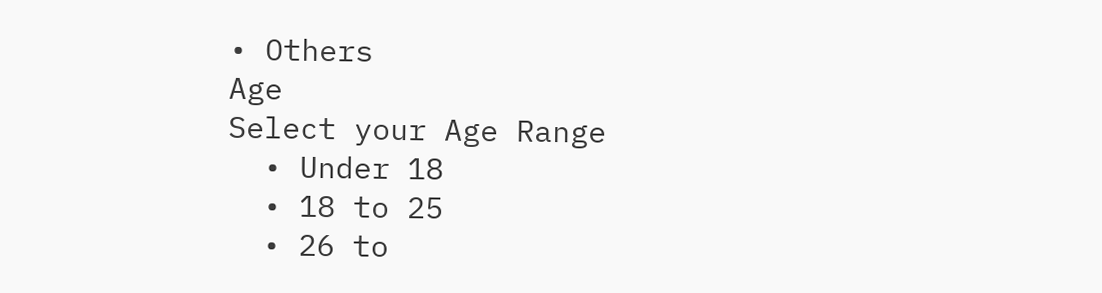• Others
Age
Select your Age Range
  • Under 18
  • 18 to 25
  • 26 to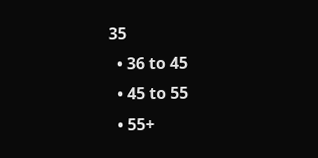35
  • 36 to 45
  • 45 to 55
  • 55+